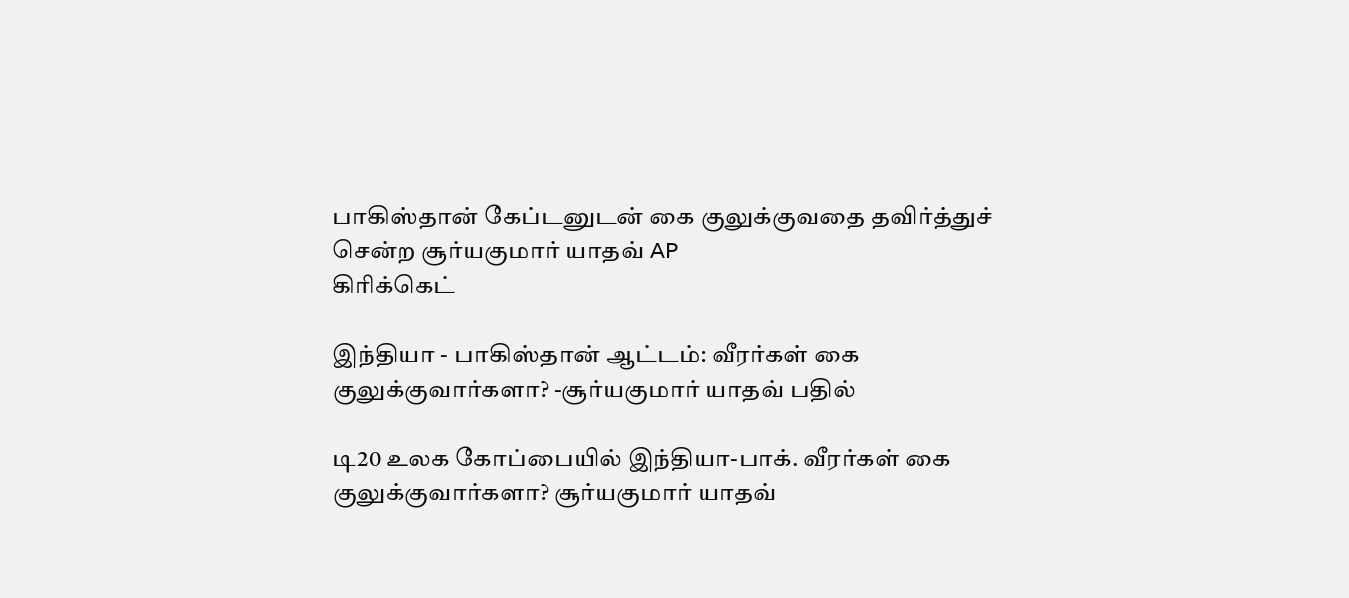பாகிஸ்தான் கேப்டனுடன் கை குலுக்குவதை தவிர்த்துச் சென்ற சூர்யகுமார் யாதவ் AP
கிரிக்கெட்

இந்தியா - பாகிஸ்தான் ஆட்டம்: வீரர்கள் கை குலுக்குவார்களா? -சூர்யகுமார் யாதவ் பதில்

டி20 உலக கோப்பையில் இந்தியா-பாக். வீரர்கள் கை குலுக்குவார்களா? சூர்யகுமார் யாதவ்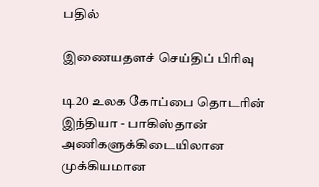பதில்

இணையதளச் செய்திப் பிரிவு

டி20 உலக கோப்பை தொடரின் இந்தியா - பாகிஸ்தான் அணிகளுக்கிடையிலான முக்கியமான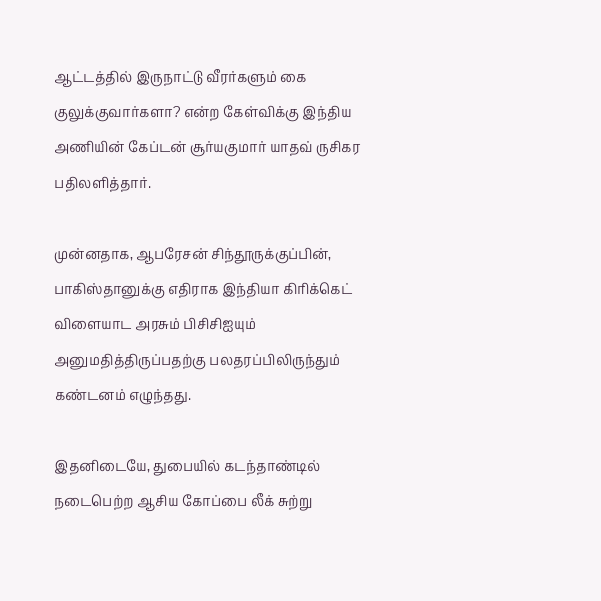ஆட்டத்தில் இருநாட்டு வீரர்களும் கை குலுக்குவார்களா? என்ற கேள்விக்கு இந்திய அணியின் கேப்டன் சூர்யகுமார் யாதவ் ருசிகர பதிலளித்தார்.

முன்னதாக, ஆபரேசன் சிந்தூருக்குப்பின், பாகிஸ்தானுக்கு எதிராக இந்தியா கிரிக்கெட் விளையாட அரசும் பிசிசிஐயும் அனுமதித்திருப்பதற்கு பலதரப்பிலிருந்தும் கண்டனம் எழுந்தது.

இதனிடையே, துபையில் கடந்தாண்டில் நடைபெற்ற ஆசிய கோப்பை லீக் சுற்று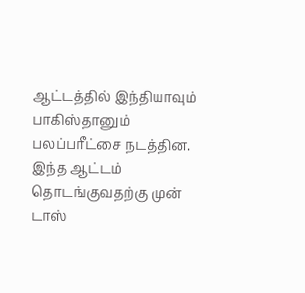ஆட்டத்தில் இந்தியாவும் பாகிஸ்தானும் பலப்பரீட்சை நடத்தின. இந்த ஆட்டம் தொடங்குவதற்கு முன் டாஸ்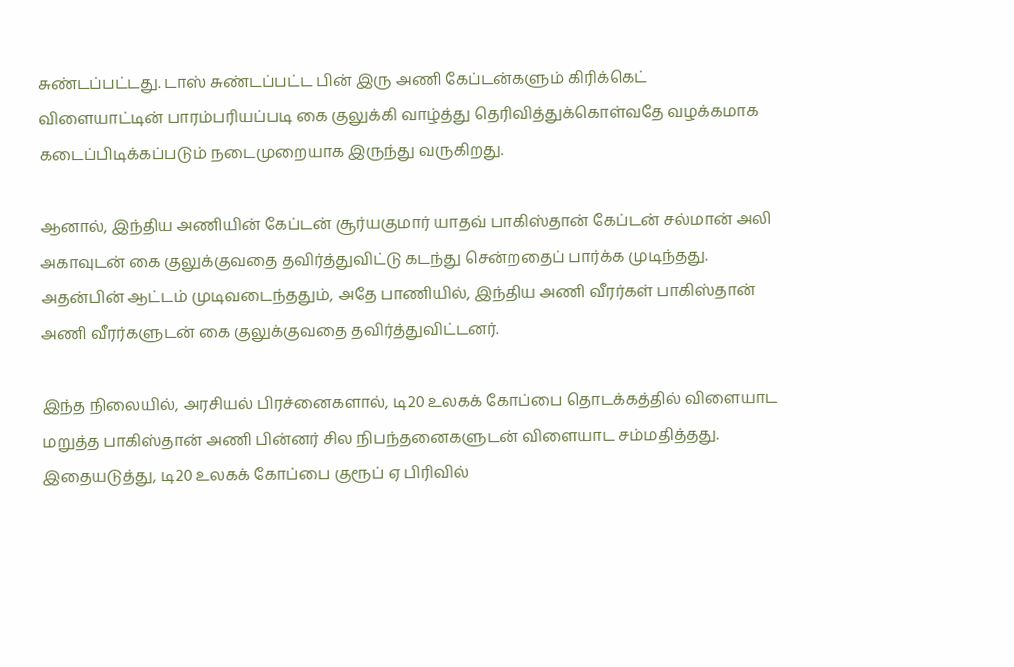சுண்டப்பட்டது. டாஸ் சுண்டப்பட்ட பின் இரு அணி கேப்டன்களும் கிரிக்கெட் விளையாட்டின் பாரம்பரியப்படி கை குலுக்கி வாழ்த்து தெரிவித்துக்கொள்வதே வழக்கமாக கடைப்பிடிக்கப்படும் நடைமுறையாக இருந்து வருகிறது.

ஆனால், இந்திய அணியின் கேப்டன் சூர்யகுமார் யாதவ் பாகிஸ்தான் கேப்டன் சல்மான் அலி அகாவுடன் கை குலுக்குவதை தவிர்த்துவிட்டு கடந்து சென்றதைப் பார்க்க முடிந்தது. அதன்பின் ஆட்டம் முடிவடைந்ததும், அதே பாணியில், இந்திய அணி வீரர்கள் பாகிஸ்தான் அணி வீரர்களுடன் கை குலுக்குவதை தவிர்த்துவிட்டனர்.

இந்த நிலையில், அரசியல் பிரச்னைகளால், டி20 உலகக் கோப்பை தொடக்கத்தில் விளையாட மறுத்த பாகிஸ்தான் அணி பின்னர் சில நிபந்தனைகளுடன் விளையாட சம்மதித்தது. இதையடுத்து, டி20 உலகக் கோப்பை குரூப் ஏ பிரிவில்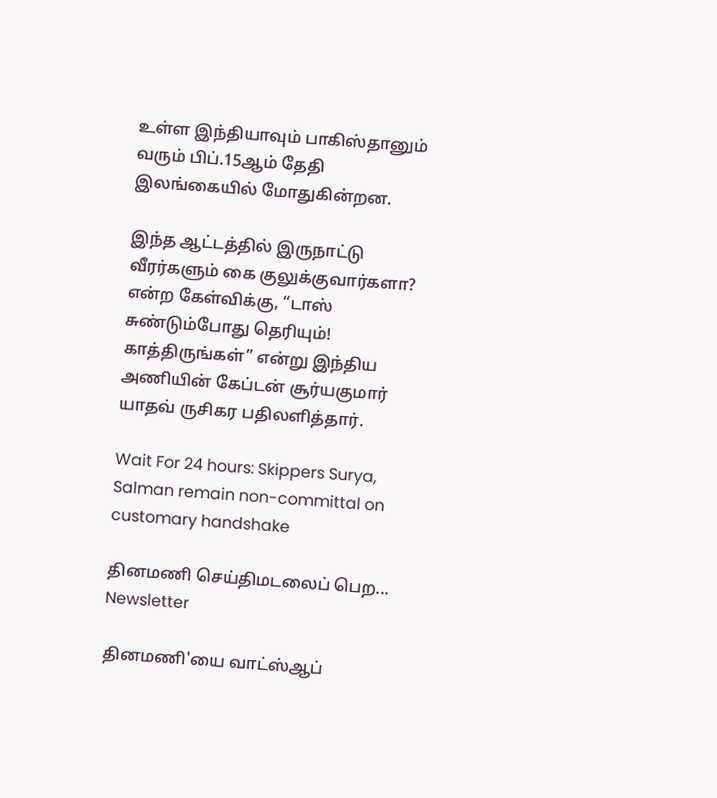உள்ள இந்தியாவும் பாகிஸ்தானும் வரும் பிப்.15ஆம் தேதி இலங்கையில் மோதுகின்றன.

இந்த ஆட்டத்தில் இருநாட்டு வீரர்களும் கை குலுக்குவார்களா? என்ற கேள்விக்கு, “டாஸ் சுண்டும்போது தெரியும்! காத்திருங்கள்” என்று இந்திய அணியின் கேப்டன் சூர்யகுமார் யாதவ் ருசிகர பதிலளித்தார்.

Wait For 24 hours: Skippers Surya, Salman remain non-committal on customary handshake

தினமணி செய்திமடலைப் பெற... Newsletter

தினமணி'யை வாட்ஸ்ஆப்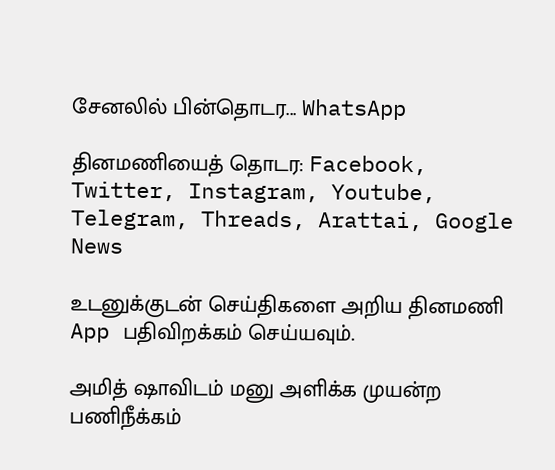சேனலில் பின்தொடர... WhatsApp

தினமணியைத் தொடர: Facebook, Twitter, Instagram, Youtube, Telegram, Threads, Arattai, Google News

உடனுக்குடன் செய்திகளை அறிய தினமணி App பதிவிறக்கம் செய்யவும்.

அமித் ஷாவிடம் மனு அளிக்க முயன்ற பணிநீக்கம்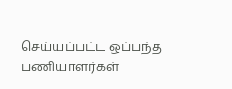செய்யப்பட்ட ஒப்பந்த பணியாளர்கள்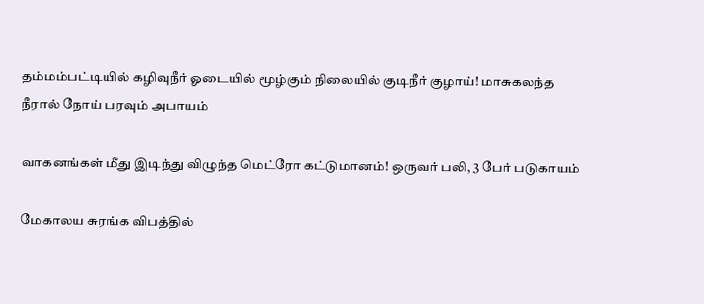தம்மம்பட்டியில் கழிவுநீர் ஓடையில் மூழ்கும் நிலையில் குடிநீர் குழாய்! மாசுகலந்த நீரால் நோய் பரவும் அபாயம்

வாகனங்கள் மீது இடிந்து விழுந்த மெட்ரோ கட்டுமானம்! ஒருவர் பலி, 3 பேர் படுகாயம்

மேகாலய சுரங்க விபத்தில்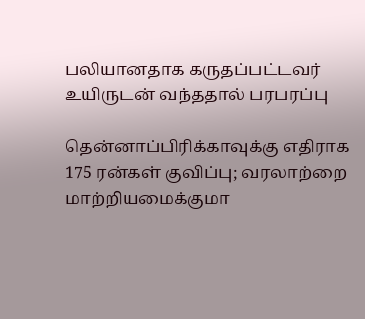பலியானதாக கருதப்பட்டவர் உயிருடன் வந்ததால் பரபரப்பு

தென்னாப்பிரிக்காவுக்கு எதிராக 175 ரன்கள் குவிப்பு; வரலாற்றை மாற்றியமைக்குமா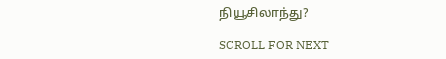நியூசிலாந்து?

SCROLL FOR NEXT